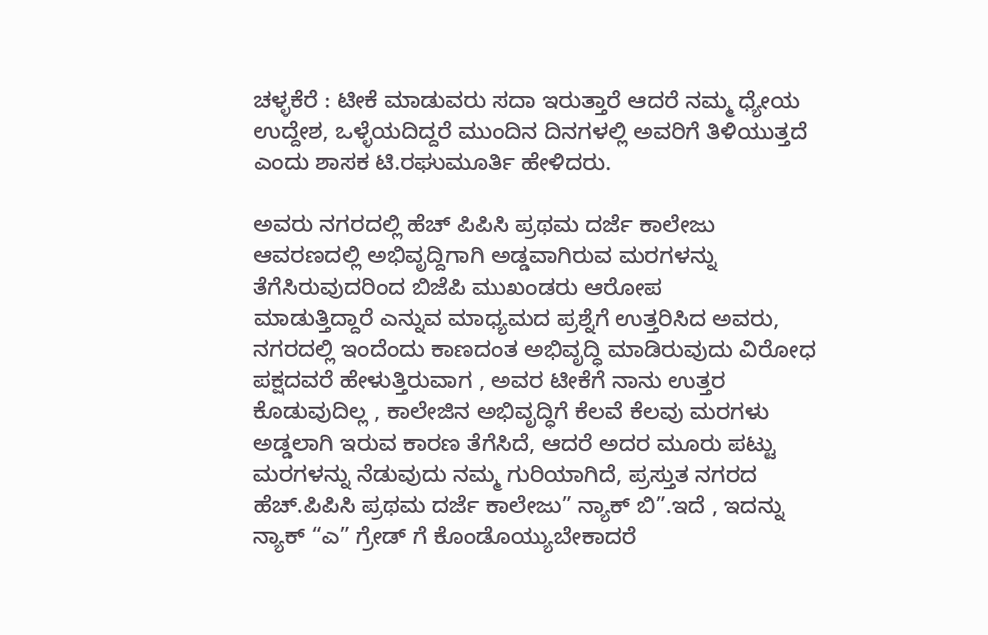ಚಳ್ಳಕೆರೆ : ಟೀಕೆ ಮಾಡುವರು‌ ಸದಾ ಇರುತ್ತಾರೆ ಆದರೆ ನಮ್ಮ ಧ್ಯೇಯ ಉದ್ದೇಶ, ಒಳ್ಳೆಯದಿದ್ದರೆ ಮುಂದಿನ ದಿನಗಳಲ್ಲಿ ಅವರಿಗೆ ತಿಳಿಯುತ್ತದೆ ಎಂದು ಶಾಸಕ ಟಿ.ರಘುಮೂರ್ತಿ ಹೇಳಿದರು.

ಅವರು ನಗರದಲ್ಲಿ ಹೆಚ್ ಪಿಪಿಸಿ ಪ್ರಥಮ ದರ್ಜೆ ಕಾಲೇಜು ಆವರಣದಲ್ಲಿ ಅಭಿವೃದ್ದಿಗಾಗಿ ಅಡ್ಡವಾಗಿರುವ ಮರಗಳನ್ನು ತೆಗೆಸಿರುವುದರಿಂದ ಬಿಜೆಪಿ ಮುಖಂಡರು ಆರೋಪ
ಮಾಡುತ್ತಿದ್ದಾರೆ ಎನ್ನುವ ಮಾಧ್ಯಮದ ಪ್ರಶ್ನೆಗೆ ಉತ್ತರಿಸಿದ ಅವರು, ನಗರದಲ್ಲಿ ಇಂದೆಂದು ಕಾಣದಂತ ಅಭಿವೃದ್ಧಿ ಮಾಡಿರುವುದು ವಿರೋಧ ಪಕ್ಷದವರೆ ಹೇಳುತ್ತಿರುವಾಗ , ಅವರ ಟೀಕೆಗೆ ನಾನು ಉತ್ತರ ಕೊಡುವುದಿಲ್ಲ , ಕಾಲೇಜಿನ ಅಭಿವೃದ್ಧಿಗೆ ಕೆಲವೆ ಕೆಲವು ಮರಗಳು ಅಡ್ಡಲಾಗಿ ಇರುವ ಕಾರಣ ತೆಗೆಸಿದೆ, ಆದರೆ ಅದರ ಮೂರು ಪಟ್ಟು ಮರಗಳನ್ನು ನೆಡುವುದು ನಮ್ಮ ಗುರಿಯಾಗಿದೆ, ಪ್ರಸ್ತುತ ನಗರದ ಹೆಚ್.ಪಿಪಿಸಿ ಪ್ರಥಮ ದರ್ಜೆ ಕಾಲೇಜು” ನ್ಯಾಕ್ ಬಿ”.ಇದೆ , ಇದನ್ನು ನ್ಯಾಕ್ “ಎ” ಗ್ರೇಡ್ ಗೆ ಕೊಂಡೊಯ್ಯುಬೇಕಾದರೆ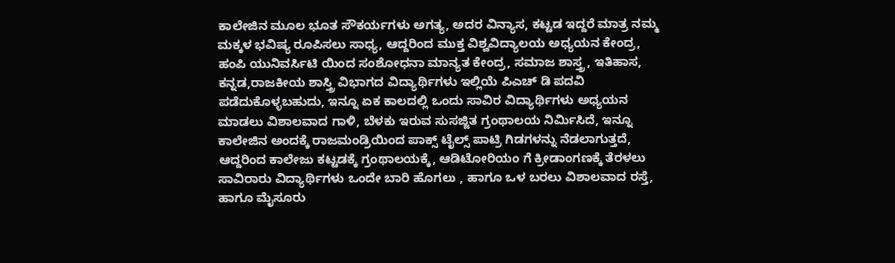ಕಾಲೇಜಿನ‌ ಮೂಲ ಭೂತ ಸೌಕರ್ಯಗಳು ಅಗತ್ಯ, ಅದರ ವಿನ್ಯಾಸ, ಕಟ್ಟಡ ಇದ್ದರೆ ಮಾತ್ರ ನಮ್ಮ ಮಕ್ಕಳ ಭವಿಷ್ಯ ರೂಪಿಸಲು ಸಾಧ್ಯ, ಆದ್ದರಿಂದ ಮುಕ್ತ ವಿಶ್ವವಿದ್ಯಾಲಯ ಅಧ್ಯಯನ ಕೇಂದ್ರ,
ಹಂಪಿ ಯುನಿವರ್ಸಿಟಿ ಯಿಂದ ಸಂಶೋಧನಾ ಮಾನ್ಯತ ಕೇಂದ್ರ, ಸಮಾಜ‌ ಶಾಸ್ತ್ರ, ಇತಿಹಾಸ, ಕನ್ನಡ,ರಾಜಕೀಯ ಶಾಸ್ತ್ರಿ ವಿಭಾಗದ ವಿದ್ಯಾರ್ಥಿಗಳು ಇಲ್ಲಿಯೆ ಪಿಎಚ್ ಡಿ ಪದವಿ ಪಡೆದುಕೊಳ್ಳಬಹುದು, ಇನ್ನೂ ಏಕ ಕಾಲದಲ್ಲಿ ಒಂದು ಸಾವಿರ ವಿದ್ಯಾರ್ಥಿಗಳು ಅಧ್ಯಯನ ಮಾಡಲು ವಿಶಾಲವಾದ ಗಾಳಿ, ಬೆಳಕು ಇರುವ ಸುಸಜ್ಜಿತ ಗ್ರಂಥಾಲಯ ನಿರ್ಮಿಸಿದೆ, ಇನ್ನೂ ಕಾಲೇಜಿನ ಅಂದಕ್ಕೆ ರಾಜಮಂಡ್ರಿಯಿಂದ ಪಾಕ್ಸ್ ಟೈಲ್ಸ್ ಪಾಟ್ರಿ ಗಿಡಗಳನ್ನು ನೆಡಲಾಗುತ್ತದೆ,
ಆದ್ದರಿಂದ ಕಾಲೇಜು ಕಟ್ಟಡಕ್ಕೆ ಗ್ರಂಥಾಲಯಕ್ಕೆ, ಆಡಿಟೋರಿಯಂ ಗೆ ಕ್ರೀಡಾಂಗಣಕ್ಕೆ ತೆರಳಲು ಸಾವಿರಾರು ವಿದ್ಯಾರ್ಥಿಗಳು ಒಂದೇ ಬಾರಿ ಹೊಗಲು , ಹಾಗೂ ಒಳ ಬರಲು ವಿಶಾಲವಾದ ರಸ್ತೆ, ಹಾಗೂ ಮೈಸೂರು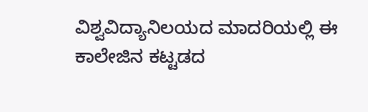ವಿಶ್ವವಿದ್ಯಾನಿಲಯದ ಮಾದರಿಯಲ್ಲಿ ಈ ಕಾಲೇಜಿನ‌ ಕಟ್ಟಡದ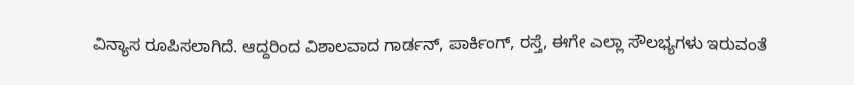ವಿನ್ಯಾಸ ರೂಪಿಸಲಾಗಿದೆ. ಆದ್ದರಿಂದ ವಿಶಾಲವಾದ ಗಾರ್ಡನ್, ಪಾರ್ಕಿಂಗ್, ರಸ್ತೆ, ಈಗೇ ಎಲ್ಲಾ ಸೌಲಭ್ಯಗಳು ಇರುವಂತೆ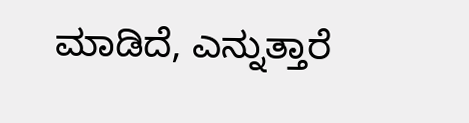ಮಾಡಿದೆ, ಎನ್ನುತ್ತಾರೆ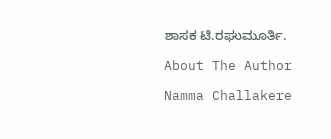ಶಾಸಕ ಟಿ.ರಘುಮೂರ್ತಿ.

About The Author

Namma Challakere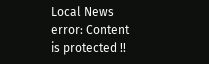Local News
error: Content is protected !!